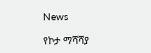News

የኮታ ማሻሻያ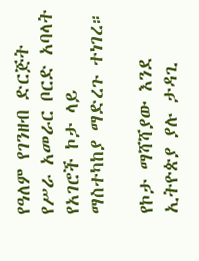የዓለም የገንዘብ ድርጅት የሥራ አመራር ቦርድ አባላት የአገሮች ኮታ ላይ ማስተካከያ ማድረጉ ተነገረ።

የኮታ ማሻሻያው እንደ ኢትዮጵያ ያሉ ታዳጊ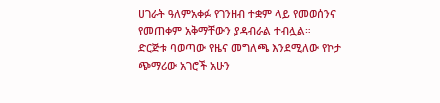ሀገራት ዓለምአቀፉ የገንዘብ ተቋም ላይ የመወሰንና የመጠቀም አቅማቸውን ያዳብራል ተብሏል።
ድርጅቱ ባወጣው የዜና መግለጫ እንደሚለው የኮታ ጭማሪው አገሮች አሁን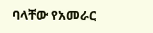ባላቸው የአመራር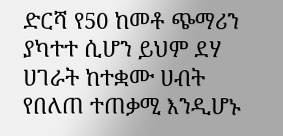ድርሻ የ50 ከመቶ ጭማሪን ያካተተ ሲሆን ይህም ደሃ ሀገራት ከተቋሙ ሀብት የበለጠ ተጠቃሚ እንዲሆኑ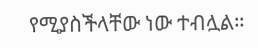የሚያስችላቸው ነው ተብሏል።